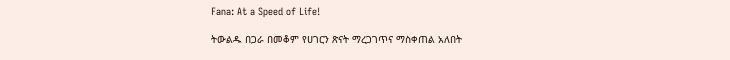Fana: At a Speed of Life!

ትውልዱ በጋራ በመቆም የሀገርን ጽናት ማረጋገጥና ማስቀጠል አለበት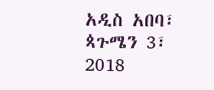አዲስ አበባ፣ ጳጉሜን 3፣ 2018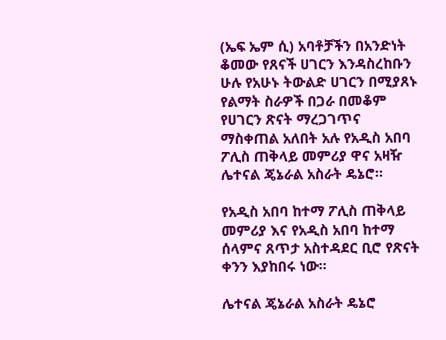(ኤፍ ኤም ሲ) አባቶቻችን በአንድነት ቆመው የጸናች ሀገርን እንዳስረከቡን ሁሉ የአሁኑ ትውልድ ሀገርን በሚያጸኑ የልማት ስራዎች በጋራ በመቆም የሀገርን ጽናት ማረጋገጥና ማስቀጠል አለበት አሉ የአዲስ አበባ ፖሊስ ጠቅላይ መምሪያ ዋና አዛዥ ሌተናል ጄኔራል አስራት ዴኔሮ፡፡

የአዲስ አበባ ከተማ ፖሊስ ጠቅላይ መምሪያ እና የአዲስ አበባ ከተማ ሰላምና ጸጥታ አስተዳደር ቢሮ የጽናት ቀንን እያከበሩ ነው፡፡

ሌተናል ጄኔራል አስራት ዴኔሮ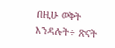በዚሁ ወቅት እንዳሉት÷ ጽናት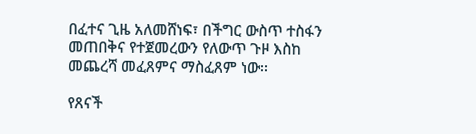በፈተና ጊዜ አለመሸነፍ፣ በችግር ውስጥ ተስፋን መጠበቅና የተጀመረውን የለውጥ ጉዞ እስከ መጨረሻ መፈጸምና ማስፈጸም ነው፡፡

የጸናች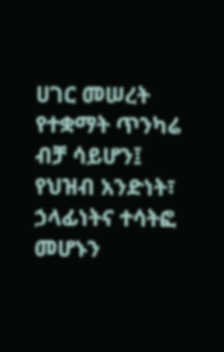ሀገር መሠረት የተቋማት ጥንካሬ ብቻ ሳይሆን፤ የህዝብ አንድነት፣ ኃላፊነትና ተሳትፎ መሆኑን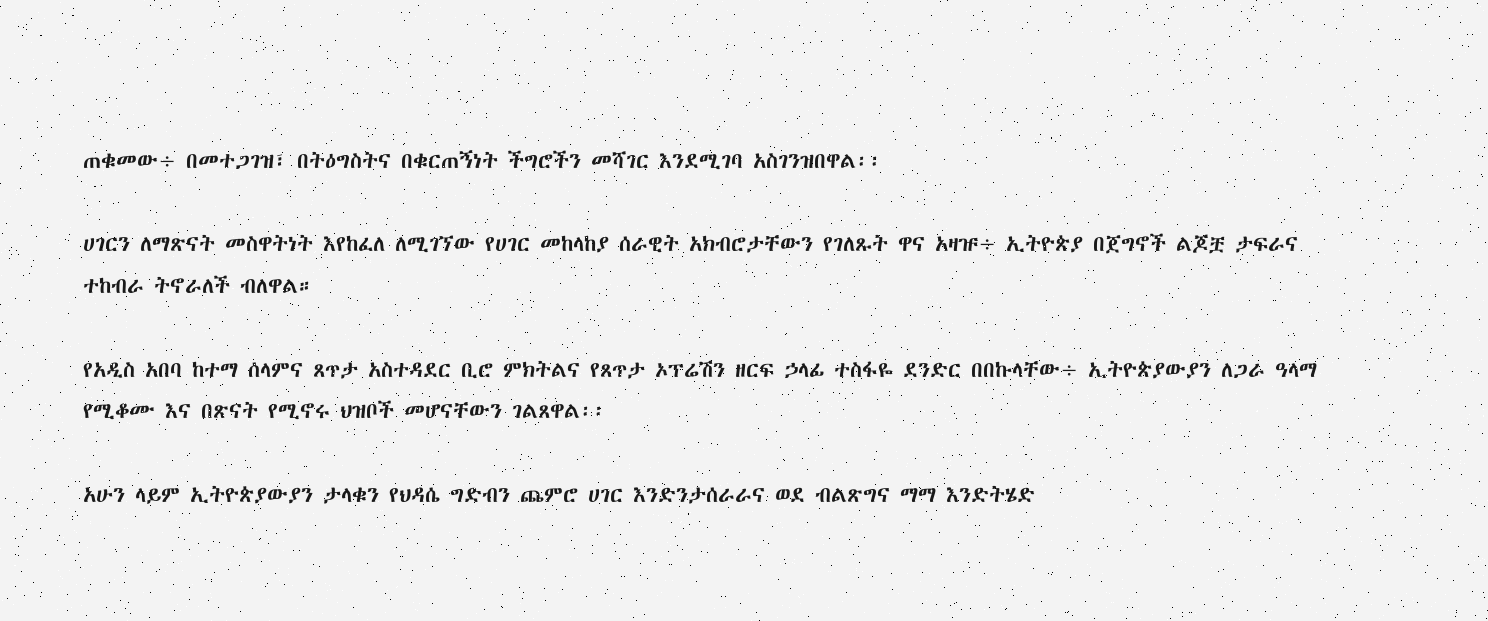ጠቁመው÷ በመተጋገዝ፣ በትዕግስትና በቁርጠኝነት ችግሮችን መሻገር እንደሚገባ አስገንዝበዋል፡፡

ሀገርን ለማጽናት መስዋትነት እየከፈለ ለሚገኘው የሀገር መከላከያ ሰራዊት አክብሮታቸውን የገለጹት ዋና አዛዡ÷ ኢትዮጵያ በጀግኖች ልጆቿ ታፍራና ተከብራ ትኖራለች ብለዋል።

የአዲስ አበባ ከተማ ሰላምና ጸጥታ አስተዳደር ቢሮ ምክትልና የጸጥታ ኦፕሬሽን ዘርፍ ኃላፊ ተስፋዬ ደንድር በበኩላቸው÷ ኢትዮጵያውያን ለጋራ ዓላማ የሚቆሙ እና በጽናት የሚኖሩ ህዝቦች መሆናቸውን ገልጸዋል፡፡

አሁን ላይም ኢትዮጵያውያን ታላቁን የህዳሴ ግድብን ጨምሮ ሀገር እንድንታሰራራና ወደ ብልጽግና ማማ እንድትሄድ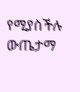የሚያስችሉ ውጤታማ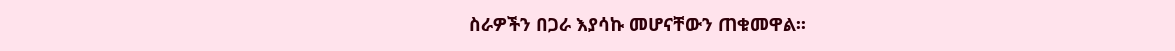ስራዎችን በጋራ እያሳኩ መሆናቸውን ጠቁመዋል፡፡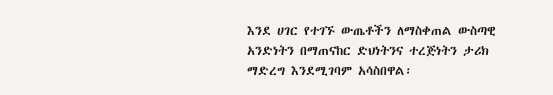እንደ ሀገር የተገኙ ውጤቶችን ለማስቀጠል ውስጣዊ አንድነትን በማጠናከር ድህነትንና ተረጅነትን ታሪክ ማድረግ እንደሚገባም አሳስበዋል፡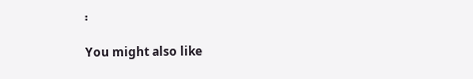፡

You might also like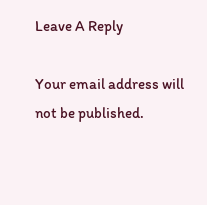Leave A Reply

Your email address will not be published.